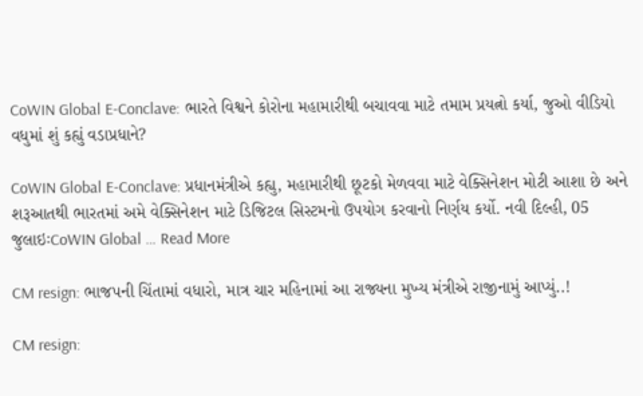CoWIN Global E-Conclave: ભારતે વિશ્વને કોરોના મહામારીથી બચાવવા માટે તમામ પ્રયત્નો કર્યા, જુઓ વીડિયો વધુમાં શું કહ્યું વડાપ્રધાને?

CoWIN Global E-Conclave: પ્રધાનમંત્રીએ કહ્યુ, મહામારીથી છૂટકો મેળવવા માટે વેક્સિનેશન મોટી આશા છે અને શરૂઆતથી ભારતમાં અમે વેક્સિનેશન માટે ડિજિટલ સિસ્ટમનો ઉપયોગ કરવાનો નિર્ણય કર્યો. નવી દિલ્હી, 05 જુલાઇઃCoWIN Global … Read More

CM resign: ભાજપની ચિંતામાં વધારો, માત્ર ચાર મહિનામાં આ રાજ્યના મુખ્ય મંત્રીએ રાજીનામું આપ્યું..!

CM resign: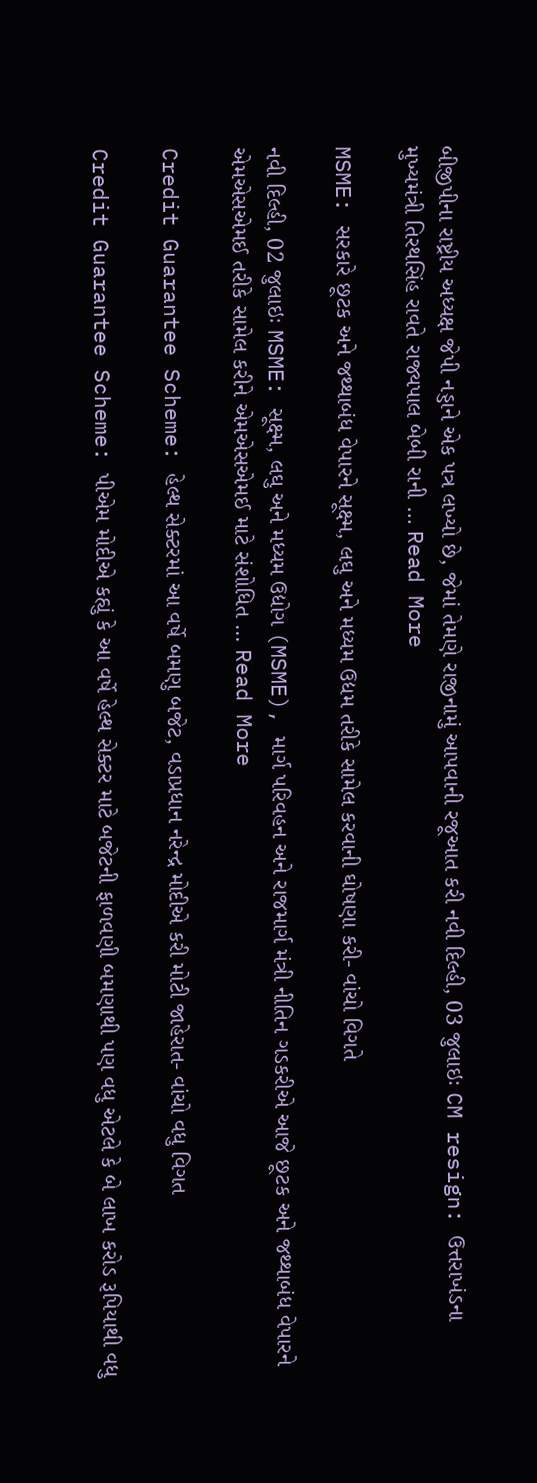બીજીપીના રાષ્ટ્રીય અધ્યક્ષ જેપી નડ્ડાને એક પત્ર લખ્યો છે, જેમાં તેમણે રાજીનામું આપવાની રજૂઆત કરી નવી દિલ્હી, 03 જુલાઇઃ CM resign: ઉત્તરાખંડના મુખ્યમંત્રી તિરથસિંહ રાવતે રાજ્યપાલ બેબી રાની … Read More

MSME: સરકારે છૂટક અને જથ્થાબંધ વેપારને સૂક્ષ્મ, લઘુ અને મધ્યમ ઉદ્યમ તરીકે સામેલ કરવાની ઘોષણા કરી- વાંચો વિગતે

નવી દિલ્હી, 02 જુલાઇઃ MSME: સૂક્ષ્મ, લઘુ અને મધ્યમ ઉદ્યોગ (MSME), માર્ગ પરિવહન અને રાજમાર્ગ મંત્રી નીતિન ગડકરીએ આજે છૂટક અને જથ્થાબંધ વેપારને એમએસએમઈ તરીકે સામેલ કરીને એમએસએમઈ માટે સંશોધિત … Read More

Credit Guarantee Scheme: હેલ્થ સેક્ટરમાં આ વર્ષે બમણુ બજેટ, વડાપ્રધાન નરેન્દ્ર મોદીએ કરી મોટી જાહેરાત- વાંચો વધુ વિગત

Credit Guarantee Scheme: પીએમ મોદીએ કહ્યું કે આ વર્ષે હેલ્થ સેક્ટર માટે બજેટની ફાળવણી બમણાથી પણ વધુ એટલે કે બે લાખ કરોડ રૂપિયાથી વધુ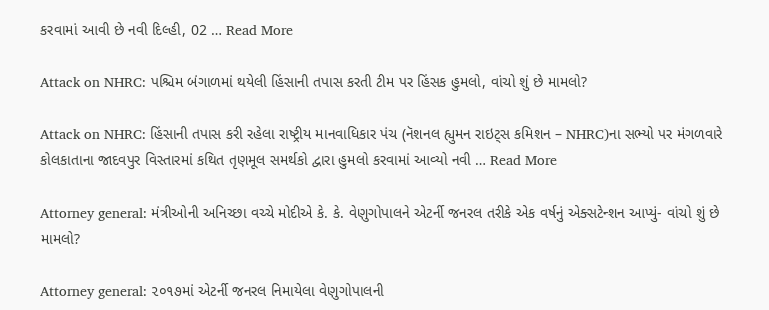કરવામાં આવી છે નવી દિલ્હી, 02 … Read More

Attack on NHRC: પશ્ચિમ બંગાળમાં થયેલી હિંસાની તપાસ કરતી ટીમ પર હિંસક હુમલો, વાંચો શું છે મામલો?

Attack on NHRC: હિંસાની તપાસ કરી રહેલા રાષ્ટ્રીય માનવાધિકાર પંચ (નૅશનલ હ્યુમન રાઇટ્સ કમિશન – NHRC)ના સભ્યો પર મંગળવારે કોલકાતાના જાદવપુર વિસ્તારમાં કથિત તૃણમૂલ સમર્થકો દ્વારા હુમલો કરવામાં આવ્યો નવી … Read More

Attorney general: મંત્રીઓની અનિચ્છા વચ્ચે મોદીએ કે. કે. વેણુગોપાલને એટર્ની જનરલ તરીકે એક વર્ષનું એક્સટેન્શન આપ્યું- વાંચો શું છે મામલો?

Attorney general: ૨૦૧૭માં એટર્ની જનરલ નિમાયેલા વેણુગોપાલની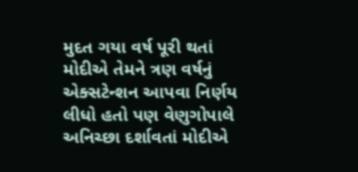મુદત ગયા વર્ષ પૂરી થતાં મોદીએ તેમને ત્રણ વર્ષનું એક્સટેન્શન આપવા નિર્ણય લીધો હતો પણ વેણુગોપાલે અનિચ્છા દર્શાવતાં મોદીએ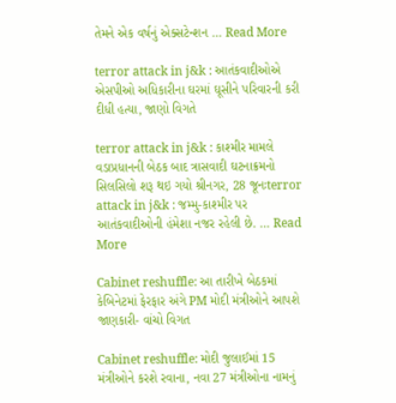તેમને એક વર્ષનું એક્સટેન્શન … Read More

terror attack in j&k : આતંકવાદીઓએ એસપીઓ અધિકારીના ઘરમાં ઘૂસીને પરિવારની કરી દીધી હત્યા, જાણો વિગતે

terror attack in j&k : કાશ્મીર મામલે વડાપ્રધાનની બેઠક બાદ ત્રાસવાદી ઘટનાક્રમનો સિલસિલો શરૂ થઇ ગયો શ્રીનગર, 28 જૂનઃterror attack in j&k : જમ્મુ-કાશ્મીર પર આતંકવાદીઓની હંમેશા નજર રહેલી છે. … Read More

Cabinet reshuffle: આ તારીખે બેઠકમાં કેબિનેટમાં ફેરફાર અંગે PM મોદી મંત્રીઓને આપશે જાણકારી- વાંચો વિગત

Cabinet reshuffle: મોદી જુલાઈમાં 15 મંત્રીઓને કરશે રવાના, નવા 27 મંત્રીઓના નામનું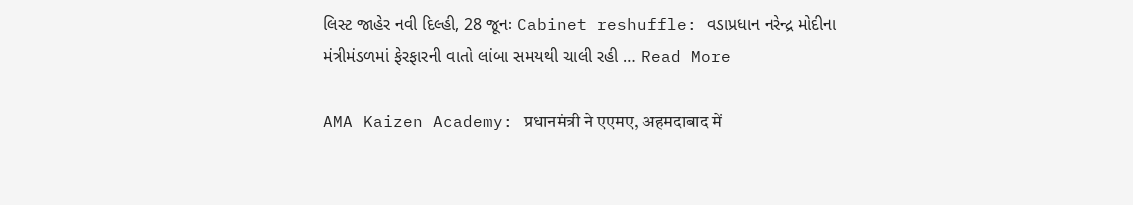લિસ્ટ જાહેર નવી દિલ્હી, 28 જૂનઃ Cabinet reshuffle: વડાપ્રધાન નરેન્દ્ર મોદીના મંત્રીમંડળમાં ફેરફારની વાતો લાંબા સમયથી ચાલી રહી … Read More

AMA Kaizen Academy: प्रधानमंत्री ने एएमए, अहमदाबाद में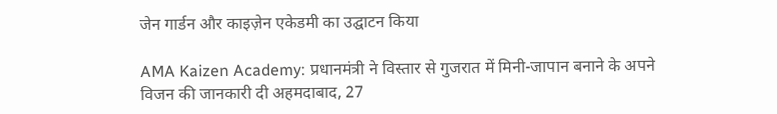जेन गार्डन और काइज़ेन एकेडमी का उद्घाटन किया

AMA Kaizen Academy: प्रधानमंत्री ने विस्तार से गुजरात में मिनी-जापान बनाने के अपने विजन की जानकारी दी अहमदाबाद, 27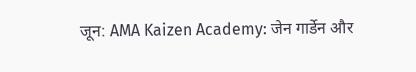जून: AMA Kaizen Academy: जेन गार्डेन और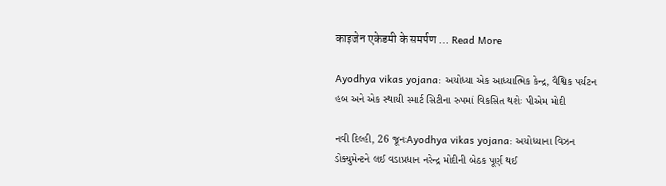काइजेन एकेडमी के समर्पण … Read More

Ayodhya vikas yojana: અયોધ્યા એક આધ્યાત્મિક કેન્દ્ર, વૈશ્વિક પર્યટન હબ અને એક સ્થાયી સ્માર્ટ સિટીના રુપમાં વિકસિત થશેઃ પીએમ મોદી

નવી દિલ્હી, 26 જૂનઃAyodhya vikas yojana: અયોધ્યાના વિઝન ડોક્યુમેન્ટને લઈ વડાપ્રધાન નરેન્દ્ર મોદીની બેઠક પૂર્ણ થઈ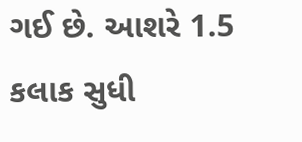ગઈ છે. આશરે 1.5 કલાક સુધી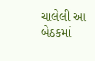ચાલેલી આ બેઠકમાં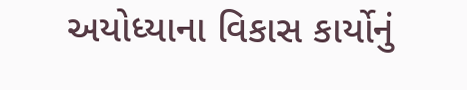અયોધ્યાના વિકાસ કાર્યોનું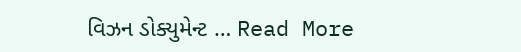વિઝન ડોક્યુમેન્ટ … Read More